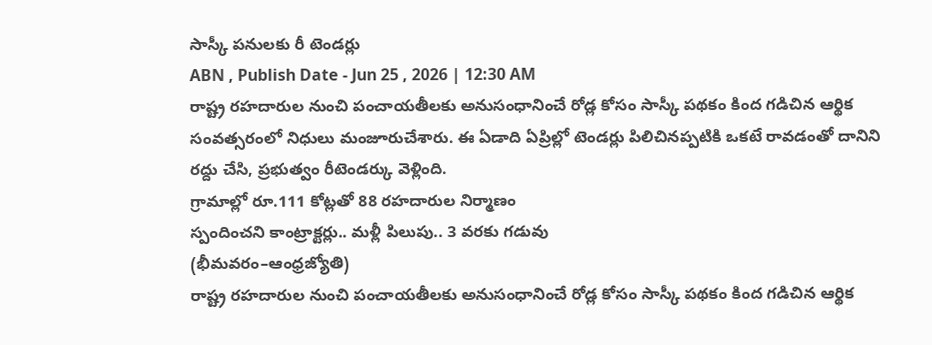సాస్కీ పనులకు రీ టెండర్లు
ABN , Publish Date - Jun 25 , 2026 | 12:30 AM
రాష్ట్ర రహదారుల నుంచి పంచాయతీలకు అనుసంధానించే రోడ్ల కోసం సాస్కీ పథకం కింద గడిచిన ఆర్థిక సంవత్సరంలో నిధులు మంజూరుచేశారు. ఈ ఏడాది ఏప్రిల్లో టెండర్లు పిలిచినప్పటికి ఒకటే రావడంతో దానిని రద్దు చేసి, ప్రభుత్వం రీటెండర్కు వెళ్లింది.
గ్రామాల్లో రూ.111 కోట్లతో 88 రహదారుల నిర్మాణం
స్పందించని కాంట్రాక్టర్లు.. మళ్లీ పిలుపు.. 3 వరకు గడువు
(భీమవరం–ఆంధ్రజ్యోతి)
రాష్ట్ర రహదారుల నుంచి పంచాయతీలకు అనుసంధానించే రోడ్ల కోసం సాస్కీ పథకం కింద గడిచిన ఆర్థిక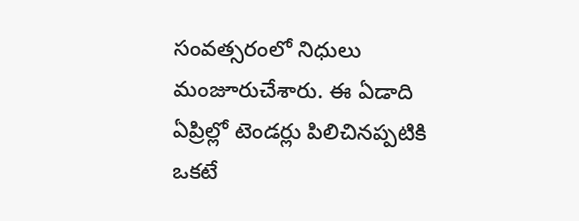సంవత్సరంలో నిధులు మంజూరుచేశారు. ఈ ఏడాది ఏప్రిల్లో టెండర్లు పిలిచినప్పటికి ఒకటే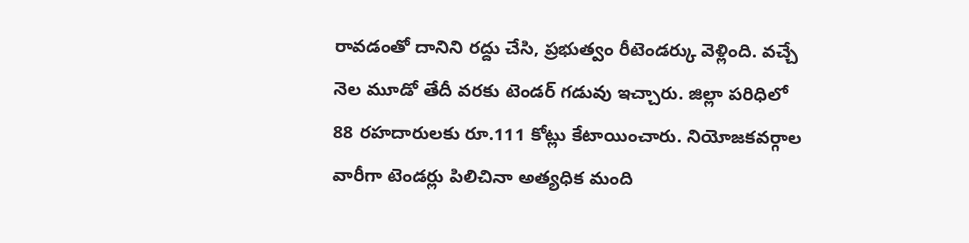రావడంతో దానిని రద్దు చేసి, ప్రభుత్వం రీటెండర్కు వెళ్లింది. వచ్చే నెల మూడో తేదీ వరకు టెండర్ గడువు ఇచ్చారు. జిల్లా పరిధిలో 88 రహదారులకు రూ.111 కోట్లు కేటాయించారు. నియోజకవర్గాల వారీగా టెండర్లు పిలిచినా అత్యధిక మంది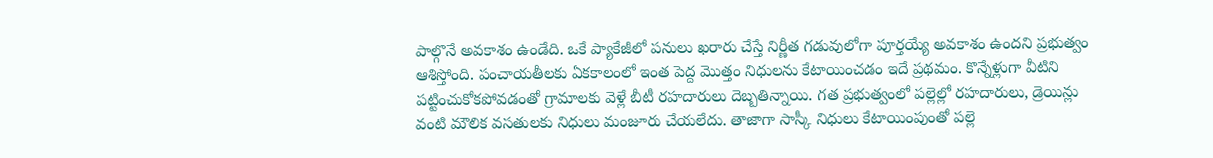పాల్గొనే అవకాశం ఉండేది. ఒకే ప్యాకేజీలో పనులు ఖరారు చేస్తే నిర్ణీత గడువులోగా పూర్తయ్యే అవకాశం ఉందని ప్రభుత్వం ఆశిస్తోంది. పంచాయతీలకు ఏకకాలంలో ఇంత పెద్ద మొత్తం నిధులను కేటాయించడం ఇదే ప్రథమం. కొన్నేళ్లుగా వీటిని పట్టించుకోకపోవడంతో గ్రామాలకు వెళ్లే బీటీ రహదారులు దెబ్బతిన్నాయి. గత ప్రభుత్వంలో పల్లెల్లో రహదారులు, డ్రెయిన్లు వంటి మౌలిక వసతులకు నిధులు మంజూరు చేయలేదు. తాజాగా సాస్కీ నిధులు కేటాయింపుంతో పల్లె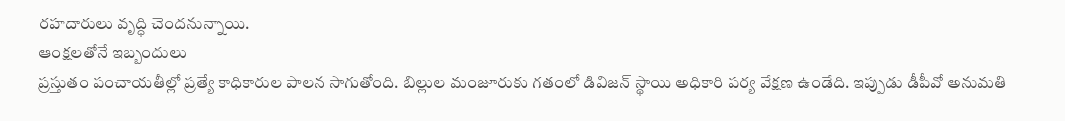రహదారులు వృద్ధి చెందనున్నాయి.
ఆంక్షలతోనే ఇబ్బందులు
ప్రస్తుతం పంచాయతీల్లో ప్రత్యే కాధికారుల పాలన సాగుతోంది. బిల్లుల మంజూరుకు గతంలో డివిజన్ స్థాయి అధికారి పర్య వేక్షణ ఉండేది. ఇప్పుడు డీపీవో అనుమతి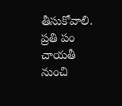తీసుకోవాలి. ప్రతి పం చాయతీ నుంచి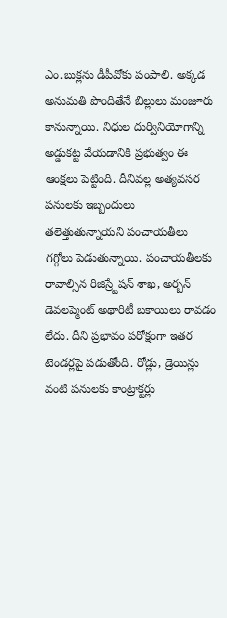ఎం.బుక్లను డీపీవోకు పంపాలి. అక్కడ అనుమతి పొందితేనే బిల్లులు మంజూరు కానున్నాయి. నిధుల దుర్వినియోగాన్ని అడ్డుకట్ట వేయడానికి ప్రభుత్వం ఈ ఆంక్షలు పెట్టింది. దీనివల్ల అత్యవసర పనులకు ఇబ్బందులు తలెత్తుతున్నాయని పంచాయతీలు గగ్గోలు పెడుతున్నాయి. పంచాయతీలకు రావాల్సిన రిజిస్ర్టేషన్ శాఖ, అర్బన్ డెవలప్మెంట్ అథారిటీ బకాయిలు రావడం లేదు. దీని ప్రభావం పరోక్షంగా ఇతర టెండర్లపై పడుతోంది. రోడ్లు, డ్రెయిన్లు వంటి పనులకు కాంట్రాక్టర్లు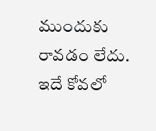ముందుకు రావడం లేదు. ఇదే కోవలో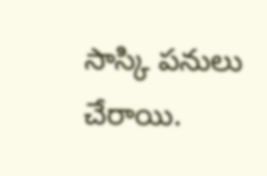సాస్కి పనులు చేరాయి.